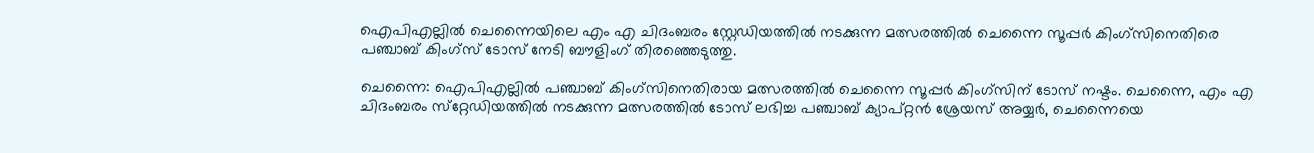ഐപിഎല്ലില്‍ ചെന്നൈയിലെ എം എ ചിദംബരം സ്റ്റേഡിയത്തില്‍ നടക്കുന്ന മത്സരത്തില്‍ ചെന്നൈ സൂപ്പര്‍ കിംഗ്‌സിനെതിരെ പഞ്ചാബ് കിംഗ്‌സ് ടോസ് നേടി ബൗളിംഗ് തിരഞ്ഞെടുത്തു.

ചെന്നൈ: ഐപിഎല്ലില്‍ പഞ്ചാബ് കിംഗ്‌സിനെതിരായ മത്സരത്തില്‍ ചെന്നൈ സൂപ്പര്‍ കിംഗ്‌സിന് ടോസ് നഷ്ടം. ചെന്നൈ, എം എ ചിദംബരം സ്‌റ്റേഡിയത്തില്‍ നടക്കുന്ന മത്സരത്തില്‍ ടോസ് ലഭിച്ച പഞ്ചാബ് ക്യാപ്റ്റന്‍ ശ്രേയസ് അയ്യര്‍, ചെന്നൈയെ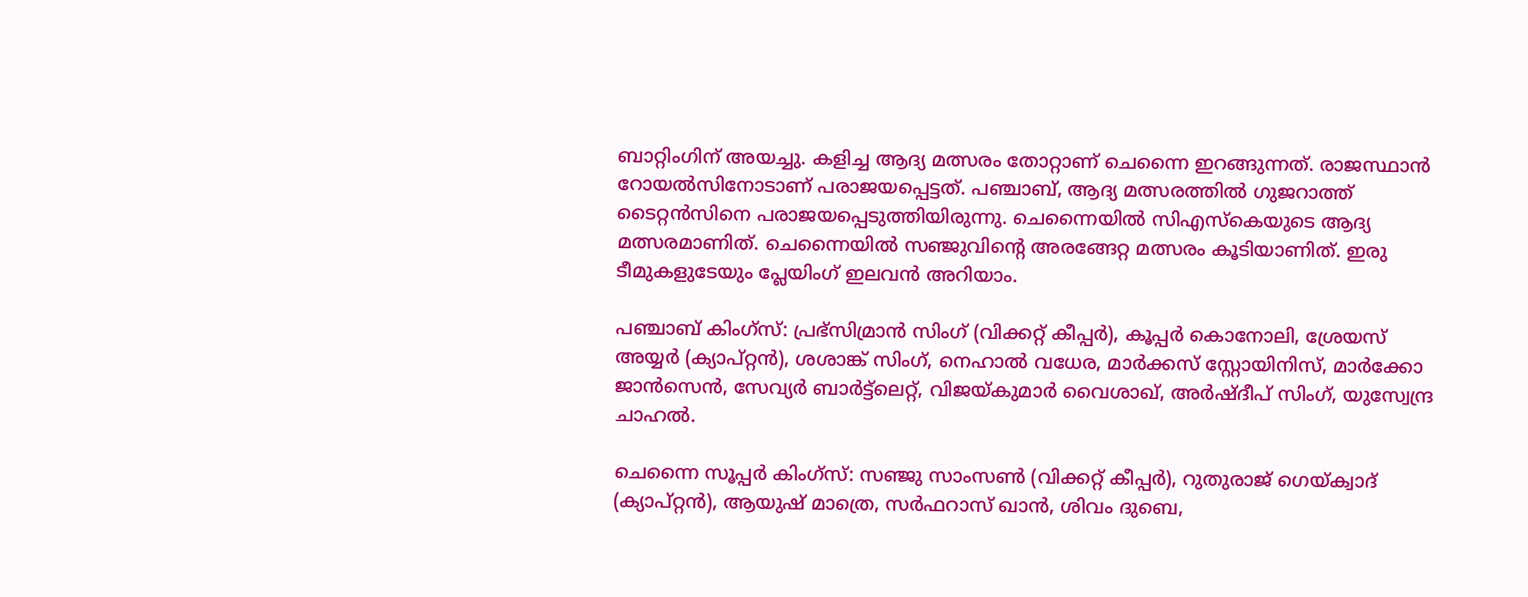ബാറ്റിംഗിന് അയച്ചു. കളിച്ച ആദ്യ മത്സരം തോറ്റാണ് ചെന്നൈ ഇറങ്ങുന്നത്. രാജസ്ഥാന്‍ റോയല്‍സിനോടാണ് പരാജയപ്പെട്ടത്. പഞ്ചാബ്, ആദ്യ മത്സരത്തില്‍ ഗുജറാത്ത് ടൈറ്റന്‍സിനെ പരാജയപ്പെടുത്തിയിരുന്നു. ചെന്നൈയില്‍ സിഎസ്‌കെയുടെ ആദ്യ മത്സരമാണിത്. ചെന്നൈയില്‍ സഞ്ജുവിന്റെ അരങ്ങേറ്റ മത്സരം കൂടിയാണിത്. ഇരു ടീമുകളുടേയും പ്ലേയിംഗ് ഇലവന്‍ അറിയാം.

പഞ്ചാബ് കിംഗ്സ്: പ്രഭ്സിമ്രാന്‍ സിംഗ് (വിക്കറ്റ് കീപ്പര്‍), കൂപ്പര്‍ കൊനോലി, ശ്രേയസ് അയ്യര്‍ (ക്യാപ്റ്റന്‍), ശശാങ്ക് സിംഗ്, നെഹാല്‍ വധേര, മാര്‍ക്കസ് സ്റ്റോയിനിസ്, മാര്‍ക്കോ ജാന്‍സെന്‍, സേവ്യര്‍ ബാര്‍ട്ട്ലെറ്റ്, വിജയ്കുമാര്‍ വൈശാഖ്, അര്‍ഷ്ദീപ് സിംഗ്, യുസ്വേന്ദ്ര ചാഹല്‍.

ചെന്നൈ സൂപ്പര്‍ കിംഗ്സ്: സഞ്ജു സാംസണ്‍ (വിക്കറ്റ് കീപ്പര്‍), റുതുരാജ് ഗെയ്ക്വാദ് (ക്യാപ്റ്റന്‍), ആയുഷ് മാത്രെ, സര്‍ഫറാസ് ഖാന്‍, ശിവം ദുബെ,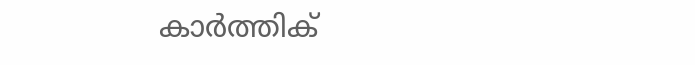കാര്‍ത്തിക്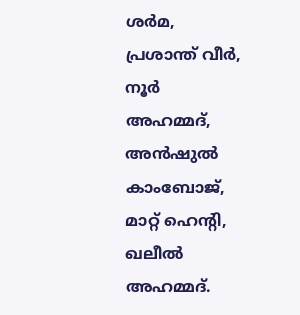ശര്‍മ, പ്രശാന്ത് വീര്‍, നൂര്‍ അഹമ്മദ്, അന്‍ഷുല്‍ കാംബോജ്, മാറ്റ് ഹെന്റി, ഖലീല്‍ അഹമ്മദ്.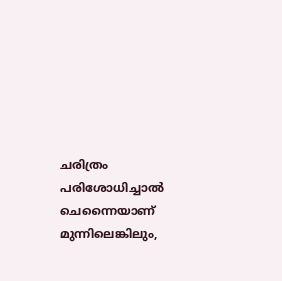ചരിത്രം പരിശോധിച്ചാല്‍ ചെന്നൈയാണ് മുന്നിലെങ്കിലും,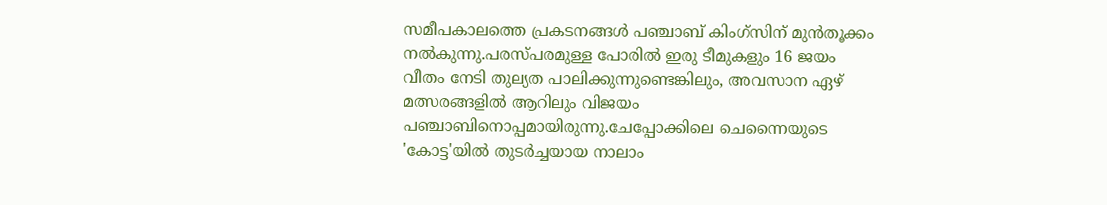സമീപകാലത്തെ പ്രകടനങ്ങള്‍ പഞ്ചാബ് കിംഗ്സിന് മുന്‍തൂക്കം നല്‍കുന്നു.പരസ്പരമുള്ള പോരില്‍ ഇരു ടീമുകളും 16 ജയം വീതം നേടി തുല്യത പാലിക്കുന്നുണ്ടെങ്കിലും, അവസാന ഏഴ് മത്സരങ്ങളില്‍ ആറിലും വിജയം പഞ്ചാബിനൊപ്പമായിരുന്നു.ചേപ്പോക്കിലെ ചെന്നൈയുടെ 'കോട്ട'യില്‍ തുടര്‍ച്ചയായ നാലാം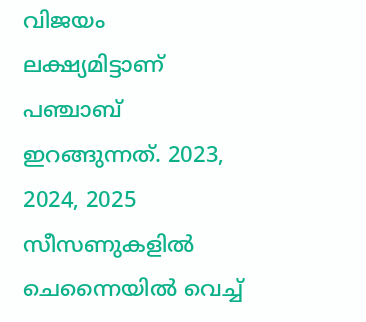വിജയം ലക്ഷ്യമിട്ടാണ് പഞ്ചാബ് ഇറങ്ങുന്നത്. 2023, 2024, 2025 സീസണുകളില്‍ ചെന്നൈയില്‍ വെച്ച്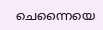ചെന്നൈയെ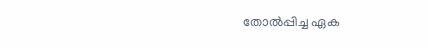തോല്‍പ്പിച്ച ഏക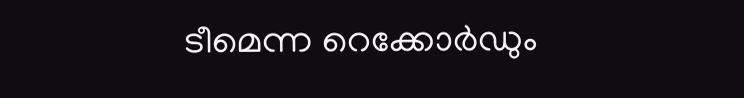ടീമെന്ന റെക്കോര്‍ഡും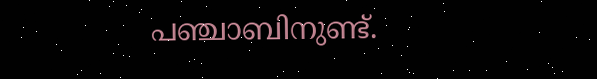പഞ്ചാബിനുണ്ട്.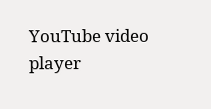YouTube video player